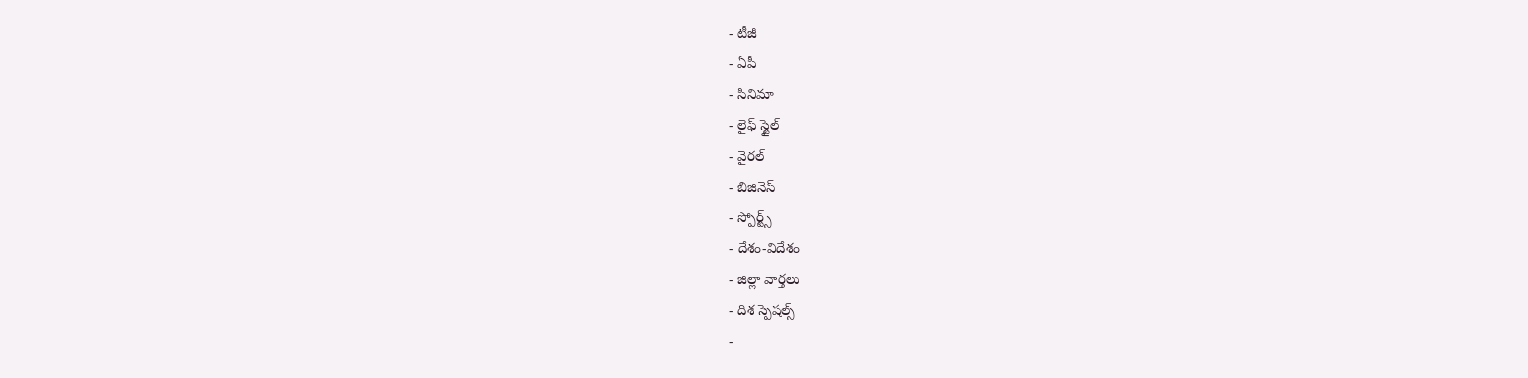- టీజీ
- ఏపీ
- సినిమా
- లైఫ్ స్టైల్
- వైరల్
- బిజినెస్
- స్పోర్ట్స్
- దేశం-విదేశం
- జిల్లా వార్తలు
- దిశ స్పెషల్స్
-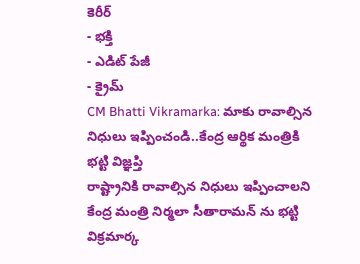కెరీర్
- భక్తి
- ఎడిట్ పేజీ
- క్రైమ్
CM Bhatti Vikramarka: మాకు రావాల్సిన నిధులు ఇప్పించండి..కేంద్ర ఆర్థిక మంత్రికి భట్టి విజ్ఞప్తి
రాష్ట్రానికి రావాల్సిన నిధులు ఇప్పించాలని కేంద్ర మంత్రి నిర్మలా సీతారామన్ ను భట్టి విక్రమార్క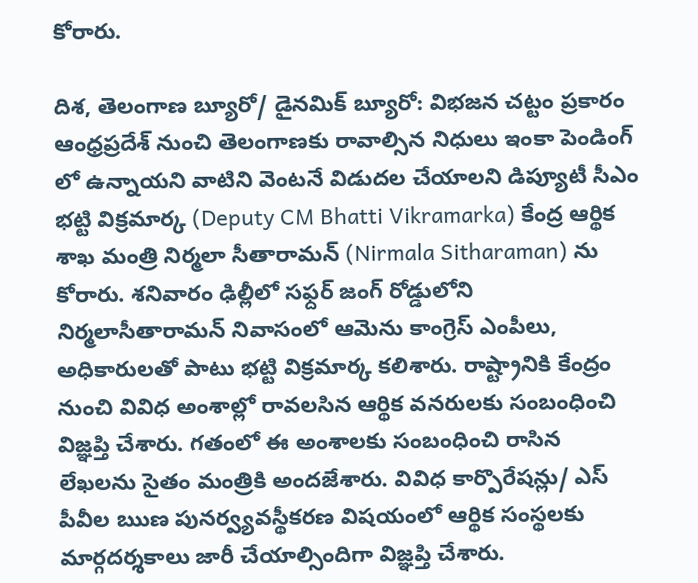కోరారు.

దిశ, తెలంగాణ బ్యూరో/ డైనమిక్ బ్యూరో: విభజన చట్టం ప్రకారం ఆంధ్రప్రదేశ్ నుంచి తెలంగాణకు రావాల్సిన నిధులు ఇంకా పెండింగ్ లో ఉన్నాయని వాటిని వెంటనే విడుదల చేయాలని డిప్యూటీ సీఎం భట్టి విక్రమార్క (Deputy CM Bhatti Vikramarka) కేంద్ర ఆర్థిక శాఖ మంత్రి నిర్మలా సీతారామన్ (Nirmala Sitharaman) ను కోరారు. శనివారం ఢిల్లీలో సఫ్దర్ జంగ్ రోడ్డులోని నిర్మలాసీతారామన్ నివాసంలో ఆమెను కాంగ్రెస్ ఎంపీలు, అధికారులతో పాటు భట్టి విక్రమార్క కలిశారు. రాష్ట్రానికి కేంద్రం నుంచి వివిధ అంశాల్లో రావలసిన ఆర్థిక వనరులకు సంబంధించి విజ్ఞప్తి చేశారు. గతంలో ఈ అంశాలకు సంబంధించి రాసిన లేఖలను సైతం మంత్రికి అందజేశారు. వివిధ కార్పొరేషన్లు/ ఎస్ పీవీల ఋణ పునర్వ్యవస్థీకరణ విషయంలో ఆర్థిక సంస్థలకు మార్గదర్శకాలు జారీ చేయాల్సిందిగా విజ్ఞప్తి చేశారు.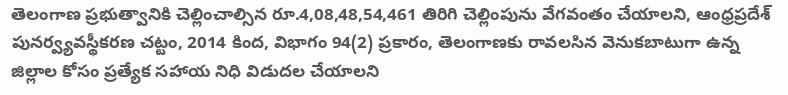తెలంగాణ ప్రభుత్వానికి చెల్లించాల్సిన రూ.4,08,48,54,461 తిరిగి చెల్లింపును వేగవంతం చేయాలని, ఆంధ్రప్రదేశ్ పునర్వ్యవస్థీకరణ చట్టం, 2014 కింద, విభాగం 94(2) ప్రకారం, తెలంగాణకు రావలసిన వెనుకబాటుగా ఉన్న జిల్లాల కోసం ప్రత్యేక సహాయ నిధి విడుదల చేయాలని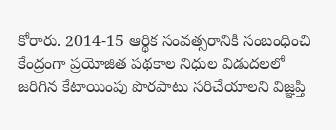కోరారు. 2014-15 ఆర్థిక సంవత్సరానికి సంబంధించి కేంద్రంగా ప్రయోజిత పథకాల నిధుల విడుదలలో జరిగిన కేటాయింపు పొరపాటు సరిచేయాలని విజ్ఞప్తి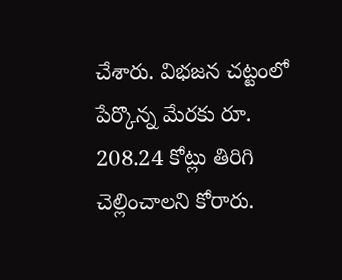చేశారు. విభజన చట్టంలో పేర్కొన్న మేరకు రూ. 208.24 కోట్లు తిరిగి చెల్లించాలని కోరారు.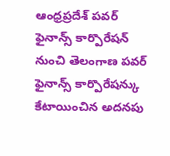ఆంధ్రప్రదేశ్ పవర్ ఫైనాన్స్ కార్పొరేషన్ నుంచి తెలంగాణ పవర్ ఫైనాన్స్ కార్పొరేషన్కు కేటాయించిన అదనపు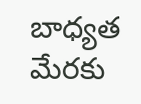బాధ్యత మేరకు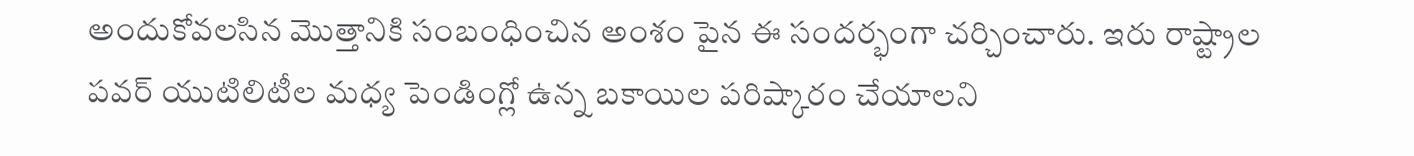అందుకోవలసిన మొత్తానికి సంబంధించిన అంశం పైన ఈ సందర్భంగా చర్చించారు. ఇరు రాష్ట్రాల పవర్ యుటిలిటీల మధ్య పెండింగ్లో ఉన్న బకాయిల పరిష్కారం చేయాలని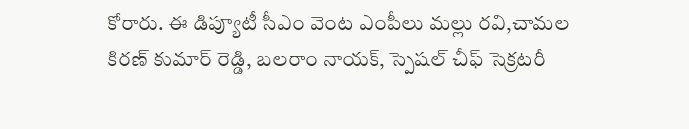కోరారు. ఈ డిప్యూటీ సీఎం వెంట ఎంపీలు మల్లు రవి,చామల కిరణ్ కుమార్ రెడ్డి, బలరాం నాయక్, స్పెషల్ చీఫ్ సెక్రటరీ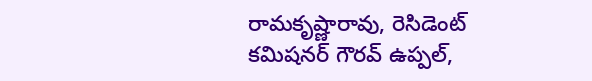రామకృష్ణారావు, రెసిడెంట్ కమిషనర్ గౌరవ్ ఉప్పల్,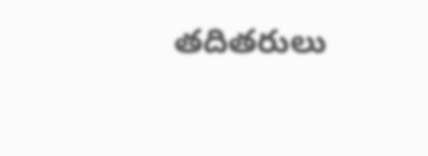తదితరులు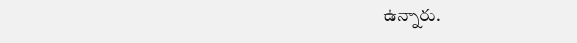ఉన్నారు.